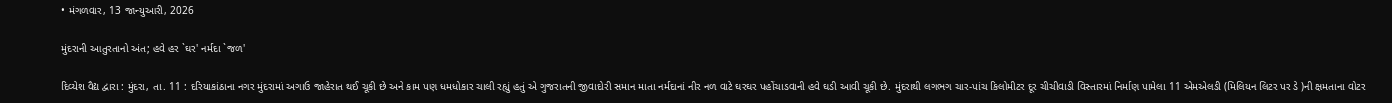• મંગળવાર, 13 જાન્યુઆરી, 2026

મુંદરાની આતુરતાનો અંત; હવે હર `ઘર' નર્મદા `જળ'

દિવ્યેશ વૈદ્ય દ્વારા : મુંદરા, તા. 11 : દરિયાકાંઠાના નગર મુંદરામાં અગાઉ જાહેરાત થઈ ચૂકી છે અને કામ પણ ધમધોકાર ચાલી રહ્યું હતું એ ગુજરાતની જીવાદોરી સમાન માતા નર્મદાનાં નીર નળ વાટે ઘરઘર પહોંચાડવાની હવે ઘડી આવી ચૂકી છે. મુંદરાથી લગભગ ચાર-પાંચ કિલોમીટર દૂર ચીચીવાડી વિસ્તારમાં નિર્માણ પામેલા 11 એમએલડી (મિલિયન લિટર પર ડે )ની ક્ષમતાના વોટર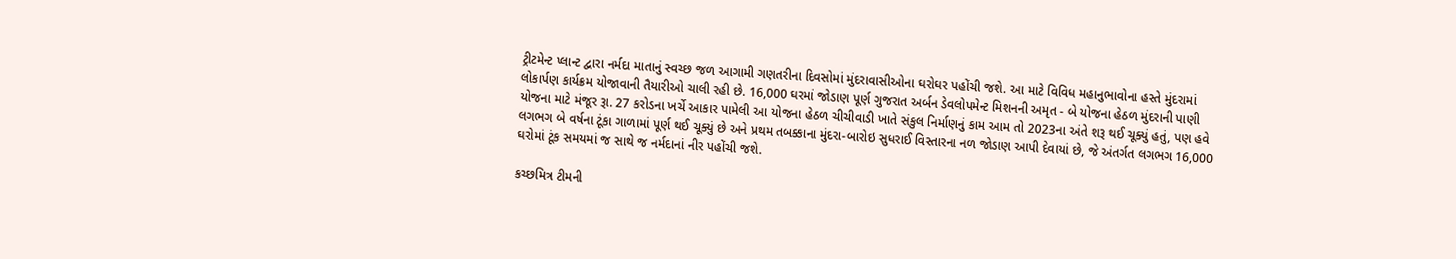ટ્રીટમેન્ટ પ્લાન્ટ દ્વારા નર્મદા માતાનું સ્વચ્છ જળ આગામી ગણતરીના દિવસોમાં મુંદરાવાસીઓના ઘરોઘર પહોંચી જશે. આ માટે વિવિધ મહાનુભાવોના હસ્તે મુંદરામાં  લોકાર્પણ કાર્યક્રમ યોજાવાની તૈયારીઓ ચાલી રહી છે. 16,000 ઘરમાં જોડાણ પૂર્ણ ગુજરાત અર્બન ડેવલોપમેન્ટ મિશનની અમૃત - બે યોજના હેઠળ મુંદરાની પાણી યોજના માટે મંજૂર રૂા. 27 કરોડના ખર્ચે આકાર પામેલી આ યોજના હેઠળ ચીચીવાડી ખાતે સંકુલ નિર્માણનું કામ આમ તો 2023ના અંતે શરૂ થઈ ચૂક્યું હતું, પણ હવે લગભગ બે વર્ષના ટૂંકા ગાળામાં પૂર્ણ થઈ ચૂક્યું છે અને પ્રથમ તબક્કાના મુંદરા-બારોઇ સુધરાઈ વિસ્તારના નળ જોડાણ આપી દેવાયાં છે, જે અંતર્ગત લગભગ 16,000 ઘરોમાં ટૂંક સમયમાં જ સાથે જ નર્મદાનાં નીર પહોંચી જશે.

કચ્છમિત્ર ટીમની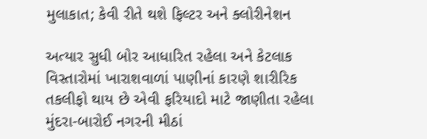મુલાકાત; કેવી રીતે થશે ફિલ્ટર અને ક્લોરીનેશન

અત્યાર સુધી બોર આધારિત રહેલા અને કેટલાક વિસ્તારોમાં ખારાશવાળાં પાણીનાં કારણે શારીરિક તકલીફો થાય છે એવી ફરિયાદો માટે જાણીતા રહેલા મુંદરા-બારોઈ નગરની મીઠાં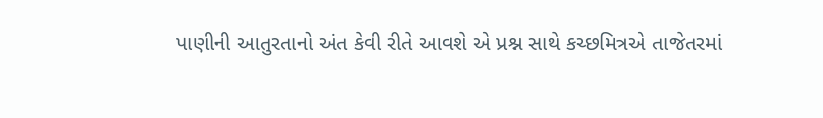પાણીની આતુરતાનો અંત કેવી રીતે આવશે એ પ્રશ્ન સાથે કચ્છમિત્રએ તાજેતરમાં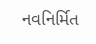નવનિર્મિત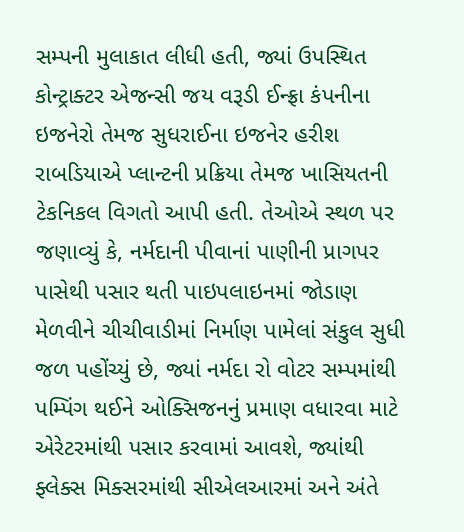સમ્પની મુલાકાત લીધી હતી, જ્યાં ઉપસ્થિત કોન્ટ્રાક્ટર એજન્સી જય વરૂડી ઈન્ફ્રા કંપનીના ઇજનેરો તેમજ સુધરાઈના ઇજનેર હરીશ રાબડિયાએ પ્લાન્ટની પ્રક્રિયા તેમજ ખાસિયતની ટેકનિકલ વિગતો આપી હતી. તેઓએ સ્થળ પર જણાવ્યું કે, નર્મદાની પીવાનાં પાણીની પ્રાગપર પાસેથી પસાર થતી પાઇપલાઇનમાં જોડાણ મેળવીને ચીચીવાડીમાં નિર્માણ પામેલાં સંકુલ સુધી જળ પહોંચ્યું છે, જ્યાં નર્મદા રો વોટર સમ્પમાંથી પમ્પિંગ થઈને ઓક્સિજનનું પ્રમાણ વધારવા માટે એરેટરમાંથી પસાર કરવામાં આવશે, જ્યાંથી ફ્લેક્સ મિક્સરમાંથી સીએલઆરમાં અને અંતે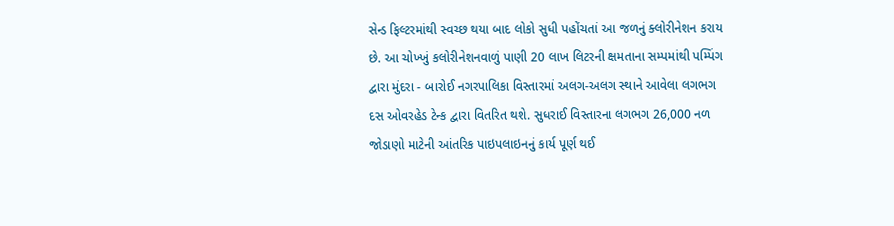સેન્ડ ફિલ્ટરમાંથી સ્વચ્છ થયા બાદ લોકો સુધી પહોંચતાં આ જળનું ક્લોરીનેશન કરાય છે. આ ચોખ્ખું કલોરીનેશનવાળું પાણી 20 લાખ લિટરની ક્ષમતાના સમ્પમાંથી પમ્પિંગ દ્વારા મુંદરા - બારોઈ નગરપાલિકા વિસ્તારમાં અલગ-અલગ સ્થાને આવેલા લગભગ દસ ઓવરહેડ ટેન્ક દ્વારા વિતરિત થશે. સુધરાઈ વિસ્તારના લગભગ 26,000 નળ જોડાણો માટેની આંતરિક પાઇપલાઇનનું કાર્ય પૂર્ણ થઈ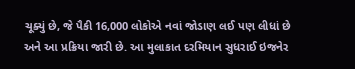ચૂક્યું છે, જે પૈકી 16,000 લોકોએ નવાં જોડાણ લઈ પણ લીધાં છે અને આ પ્રક્રિયા જારી છે. આ મુલાકાત દરમિયાન સુધરાઈ ઇજનેર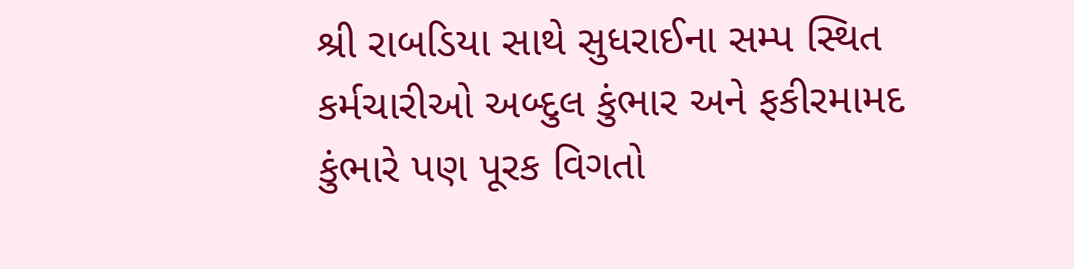શ્રી રાબડિયા સાથે સુધરાઈના સમ્પ સ્થિત કર્મચારીઓ અબ્દુલ કુંભાર અને ફકીરમામદ કુંભારે પણ પૂરક વિગતો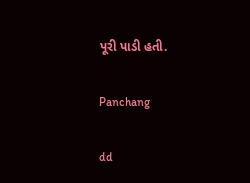પૂરી પાડી હતી.

Panchang

dd